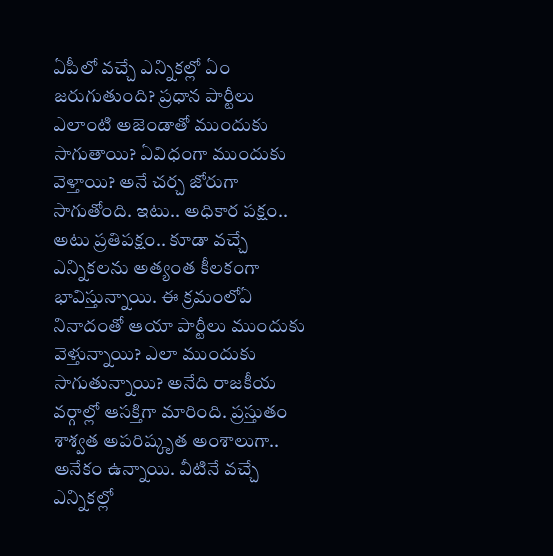ఏపీలో వ‌చ్చే ఎన్నిక‌ల్లో ఏం జ‌రుగుతుంది? ప్ర‌ధాన పార్టీలు ఎలాంటి అజెండాతో ముందుకు సాగుతాయి? ఏవిధంగా ముందుకు వెళ్తాయి? అనే చ‌ర్చ జోరుగా సాగుతోంది. ఇటు.. అధికార ప‌క్షం.. అటు ప్ర‌తిప‌క్షం.. కూడా వ‌చ్చే ఎన్నిక‌ల‌ను అత్యంత కీల‌కంగా భావిస్తున్నాయి. ఈ క్ర‌మంలోఏ నినాదంతో ఆయా పార్టీలు ముందుకు వెళ్తున్నాయి? ఎలా ముందుకు సాగుతున్నాయి? అనేది రాజ‌కీయ వ‌ర్గాల్లో ఆస‌క్తిగా మారింది. ప్ర‌స్తుతం శాశ్వ‌త అప‌రిష్కృత అంశాలుగా.. అనేకం ఉన్నాయి. వీటినే వ‌చ్చే ఎన్నిక‌ల్లో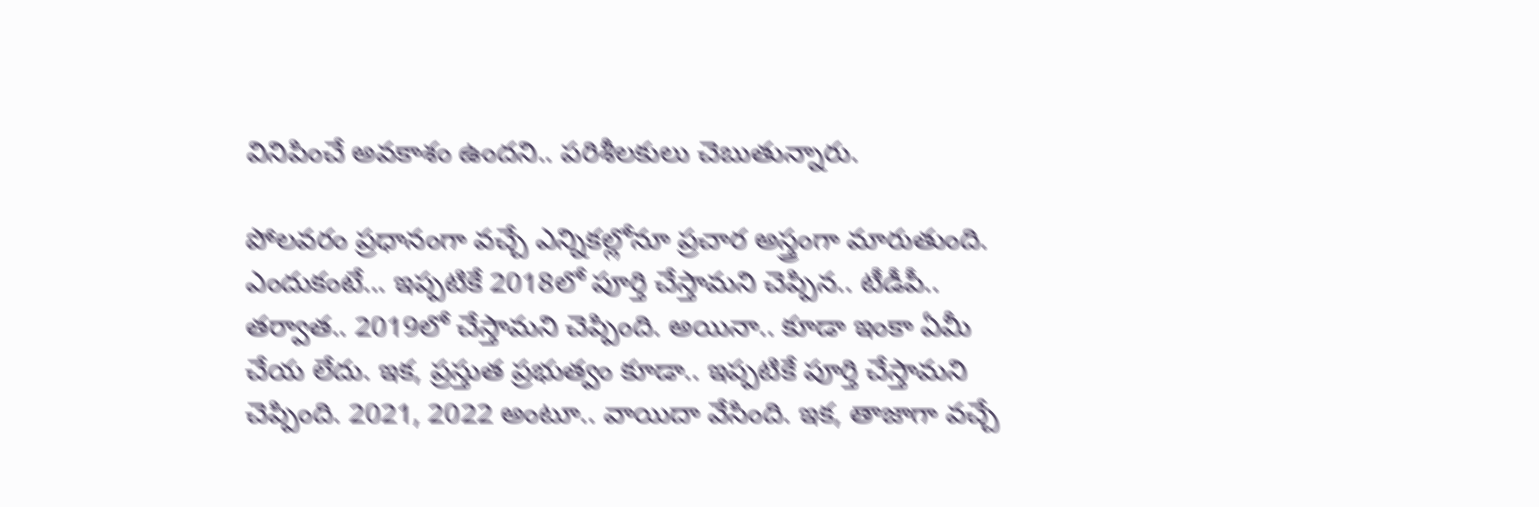వినిపించే అవ‌కాశం ఉంద‌ని.. ప‌రిశీల‌కులు చెబుతున్నారు.

పోల‌వ‌రం ప్ర‌ధానంగా వ‌చ్చే ఎన్నిక‌ల్లోనూ ప్ర‌చార అస్త్రంగా మారుతుంది. ఎందుకంటే... ఇప్ప‌టికే 2018లో పూర్తి చేస్తామ‌ని చెప్పిన‌.. టీడీపీ.. త‌ర్వాత‌.. 2019లో చేస్తామ‌ని చెప్పింది. అయినా.. కూడా ఇంకా ఏమీ చేయ లేదు. ఇక, ప్ర‌స్తుత ప్ర‌భుత్వం కూడా.. ఇప్ప‌టికే పూర్తి చేస్తామ‌ని చెప్పింది. 2021, 2022 అంటూ.. వాయిదా వేసింది. ఇక‌, తాజాగా వ‌చ్చే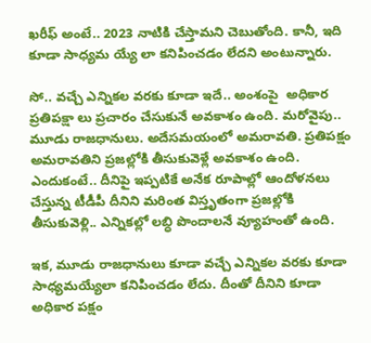ఖ‌రీఫ్ అంటే.. 2023 నాటికి చేస్తామ‌ని చెబుతోంది. కానీ, ఇది కూడా సాధ్య‌మ య్యే లా క‌నిపించ‌డం లేద‌ని అంటున్నారు.

సో.. వ‌చ్చే ఎన్నిక‌ల వ‌ర‌కు కూడా ఇదే.. అంశంపై  అధికార ప్ర‌తిప‌క్షా లు ప్ర‌చారం చేసుకునే అవ‌కాశం ఉంది. మ‌రోవైపు.. మూడు రాజ‌ధానులు. అదేస‌మ‌యంలో అమ‌రావ‌తి. ప్ర‌తిప‌క్షం అమ‌రావ‌తిని ప్ర‌జ‌ల్లోకి తీసుకువెళ్లే అవ‌కాశం ఉంది. ఎందుకంటే.. దీనిపై ఇప్ప‌టికే అనేక రూపాల్లో ఆందోళ‌న‌లు చేస్తున్న టీడీపీ దీనిని మ‌రింత విస్తృతంగా ప్ర‌జ‌ల్లోకి తీసుకువెళ్లి.. ఎన్నిక‌ల్లో ల‌బ్ధి పొందాల‌నే వ్యూహంతో ఉంది.

ఇక‌, మూడు రాజ‌ధానులు కూడా వ‌చ్చే ఎన్నిక‌ల వ‌ర‌కు కూడా సాధ్య‌మ‌య్యేలా క‌నిపించ‌డం లేదు. దీంతో దీనిని కూడా అధికార ప‌క్షం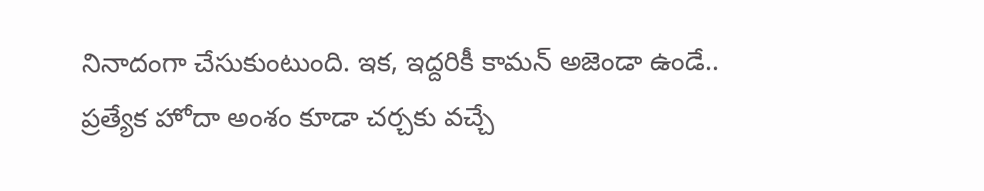నినాదంగా చేసుకుంటుంది. ఇక‌, ఇద్ద‌రికీ కామ‌న్ అజెండా ఉండే.. ప్ర‌త్యేక హోదా అంశం కూడా చ‌ర్చ‌కు వ‌చ్చే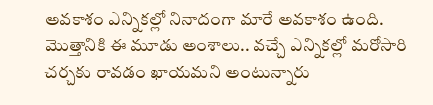అవ‌కాశం ఎన్నిక‌ల్లో నినాదంగా మారే అవ‌కాశం ఉంది. మొత్తానికి ఈ మూడు అంశాలు.. వ‌చ్చే ఎన్నిక‌ల్లో మ‌రోసారి చ‌ర్చ‌కు రావ‌డం ఖాయ‌మ‌ని అంటున్నారు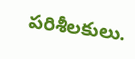ప‌రిశీలకులు.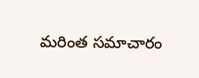మరింత సమాచారం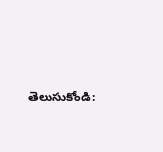తెలుసుకోండి: